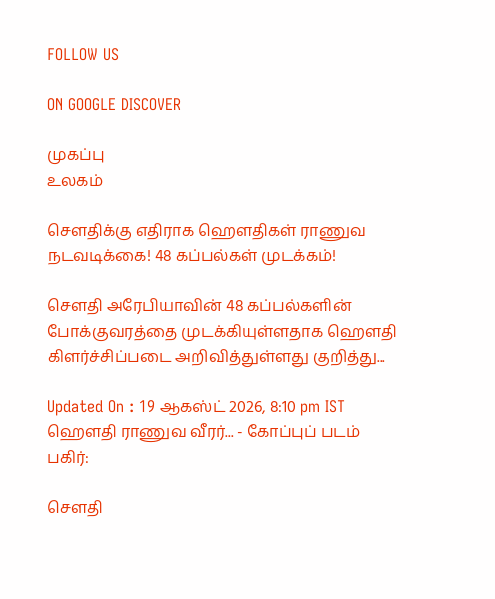FOLLOW US

ON GOOGLE DISCOVER

முகப்பு
உலகம்

சௌதிக்கு எதிராக ஹௌதிகள் ராணுவ நடவடிக்கை! 48 கப்பல்கள் முடக்கம்!

சௌதி அரேபியாவின் 48 கப்பல்களின் போக்குவரத்தை முடக்கியுள்ளதாக ஹௌதி கிளர்ச்சிப்படை அறிவித்துள்ளது குறித்து...

Updated On : 19 ஆகஸ்ட் 2026, 8:10 pm IST
ஹௌதி ராணுவ வீரர்... - கோப்புப் படம்
பகிர்:

சௌதி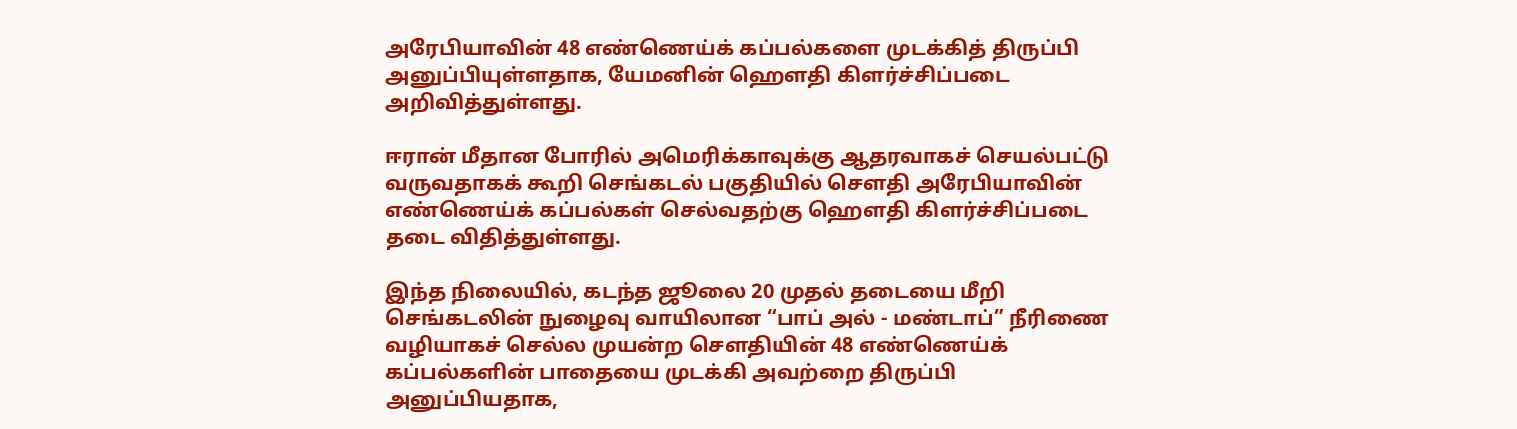அரேபியாவின் 48 எண்ணெய்க் கப்பல்களை முடக்கித் திருப்பி அனுப்பியுள்ளதாக, யேமனின் ஹௌதி கிளர்ச்சிப்படை அறிவித்துள்ளது.

ஈரான் மீதான போரில் அமெரிக்காவுக்கு ஆதரவாகச் செயல்பட்டு வருவதாகக் கூறி செங்கடல் பகுதியில் சௌதி அரேபியாவின் எண்ணெய்க் கப்பல்கள் செல்வதற்கு ஹௌதி கிளர்ச்சிப்படை தடை விதித்துள்ளது.

இந்த நிலையில், கடந்த ஜூலை 20 முதல் தடையை மீறி செங்கடலின் நுழைவு வாயிலான “பாப் அல் - மண்டாப்” நீரிணை வழியாகச் செல்ல முயன்ற சௌதியின் 48 எண்ணெய்க் கப்பல்களின் பாதையை முடக்கி அவற்றை திருப்பி அனுப்பியதாக,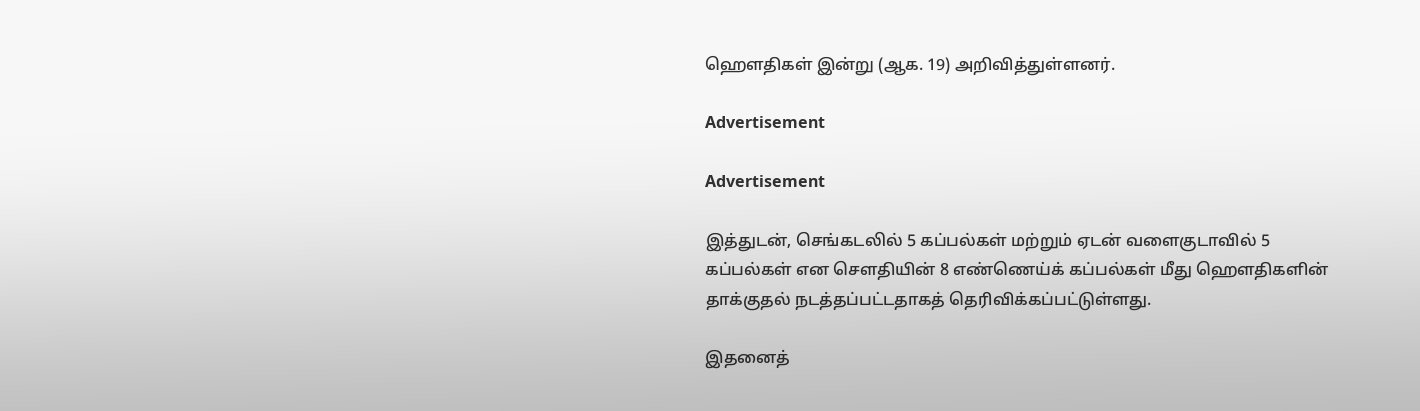ஹௌதிகள் இன்று (ஆக. 19) அறிவித்துள்ளனர்.

Advertisement

Advertisement

இத்துடன், செங்கடலில் 5 கப்பல்கள் மற்றும் ஏடன் வளைகுடாவில் 5 கப்பல்கள் என சௌதியின் 8 எண்ணெய்க் கப்பல்கள் மீது ஹௌதிகளின் தாக்குதல் நடத்தப்பட்டதாகத் தெரிவிக்கப்பட்டுள்ளது.

இதனைத்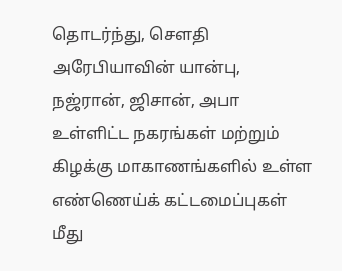தொடர்ந்து, சௌதி அரேபியாவின் யான்பு, நஜ்ரான், ஜிசான், அபா உள்ளிட்ட நகரங்கள் மற்றும் கிழக்கு மாகாணங்களில் உள்ள எண்ணெய்க் கட்டமைப்புகள் மீது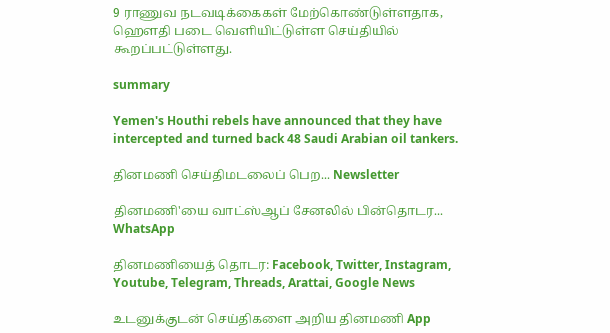9 ராணுவ நடவடிக்கைகள் மேற்கொண்டுள்ளதாக, ஹௌதி படை வெளியிட்டுள்ள செய்தியில் கூறப்பட்டுள்ளது.

summary

Yemen's Houthi rebels have announced that they have intercepted and turned back 48 Saudi Arabian oil tankers.

தினமணி செய்திமடலைப் பெற... Newsletter

தினமணி'யை வாட்ஸ்ஆப் சேனலில் பின்தொடர... WhatsApp

தினமணியைத் தொடர: Facebook, Twitter, Instagram, Youtube, Telegram, Threads, Arattai, Google News

உடனுக்குடன் செய்திகளை அறிய தினமணி App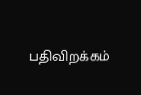பதிவிறக்கம்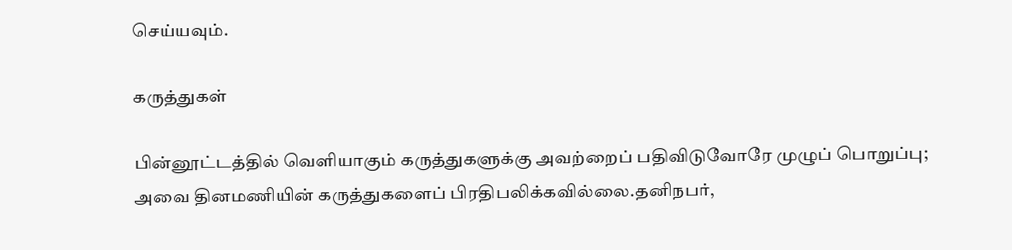செய்யவும்.

கருத்துகள்

பின்னூட்டத்தில் வெளியாகும் கருத்துகளுக்கு அவற்றைப் பதிவிடுவோரே முழுப் பொறுப்பு; அவை தினமணியின் கருத்துகளைப் பிரதிபலிக்கவில்லை.தனிநபர்,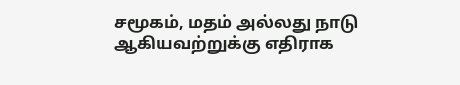சமூகம், மதம் அல்லது நாடு ஆகியவற்றுக்கு எதிராக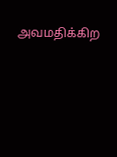அவமதிக்கிற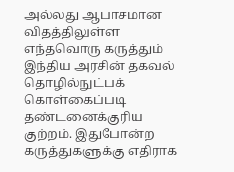அல்லது ஆபாசமான விதத்திலுள்ள எந்தவொரு கருத்தும் இந்திய அரசின் தகவல் தொழில்நுட்பக் கொள்கைப்படி தண்டனைக்குரிய குற்றம். இதுபோன்ற கருத்துகளுக்கு எதிராக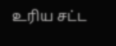உரிய சட்ட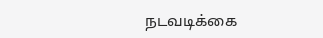நடவடிக்கை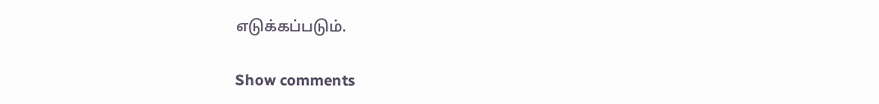எடுக்கப்படும்.

Show comments